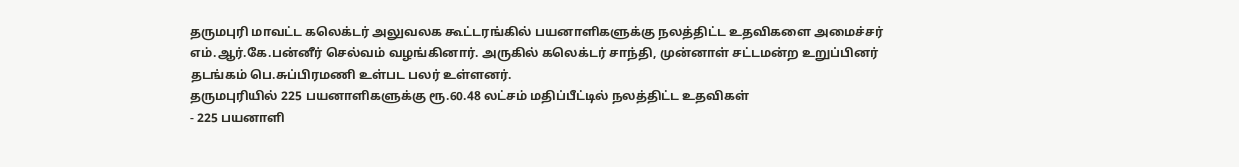தருமபுரி மாவட்ட கலெக்டர் அலுவலக கூட்டரங்கில் பயனாளிகளுக்கு நலத்திட்ட உதவிகளை அமைச்சர் எம்.ஆர்.கே.பன்னீர் செல்வம் வழங்கினார். அருகில் கலெக்டர் சாந்தி, முன்னாள் சட்டமன்ற உறுப்பினர் தடங்கம் பெ.சுப்பிரமணி உள்பட பலர் உள்ளனர்.
தருமபுரியில் 225 பயனாளிகளுக்கு ரூ.60.48 லட்சம் மதிப்பீட்டில் நலத்திட்ட உதவிகள்
- 225 பயனாளி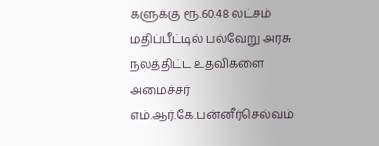களுக்கு ரூ.60.48 லட்சம் மதிப்பீட்டில் பல்வேறு அரசு நலத்திட்ட உதவிகளை அமைச்சர் எம்.ஆர்.கே.பன்னீர்செல்வம்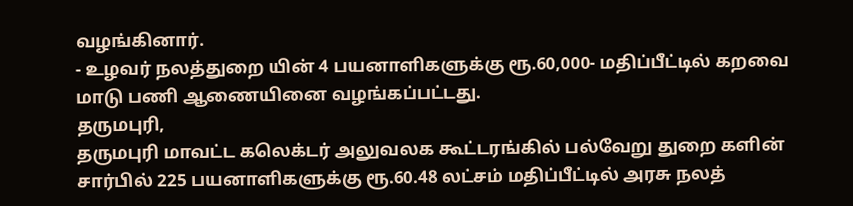வழங்கினார்.
- உழவர் நலத்துறை யின் 4 பயனாளிகளுக்கு ரூ.60,000- மதிப்பீட்டில் கறவை மாடு பணி ஆணையினை வழங்கப்பட்டது.
தருமபுரி,
தருமபுரி மாவட்ட கலெக்டர் அலுவலக கூட்டரங்கில் பல்வேறு துறை களின் சார்பில் 225 பயனாளிகளுக்கு ரூ.60.48 லட்சம் மதிப்பீட்டில் அரசு நலத்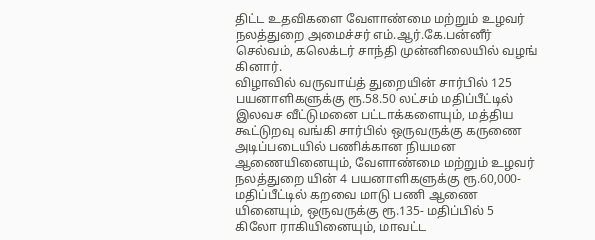திட்ட உதவிகளை வேளாண்மை மற்றும் உழவர் நலத்துறை அமைச்சர் எம்.ஆர்.கே.பன்னீர் செல்வம், கலெக்டர் சாந்தி முன்னிலையில் வழங் கினார்.
விழாவில் வருவாய்த் துறையின் சார்பில் 125 பயனாளிகளுக்கு ரூ.58.50 லட்சம் மதிப்பீட்டில் இலவச வீட்டுமனை பட்டாக்களையும், மத்திய கூட்டுறவு வங்கி சார்பில் ஒருவருக்கு கருணை அடிப்படையில் பணிக்கான நியமன ஆணையினையும், வேளாண்மை மற்றும் உழவர் நலத்துறை யின் 4 பயனாளிகளுக்கு ரூ.60,000- மதிப்பீட்டில் கறவை மாடு பணி ஆணை யினையும், ஒருவருக்கு ரூ.135- மதிப்பில் 5 கிலோ ராகியினையும், மாவட்ட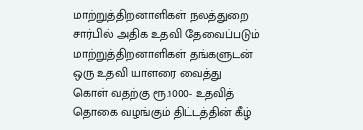மாற்றுத்திறனாளிகள் நலத்துறை சார்பில் அதிக உதவி தேவைப்படும் மாற்றுத்திறனாளிகள் தங்களுடன் ஒரு உதவி யாளரை வைத்து கொள் வதற்கு ரூ.1000- உதவித் தொகை வழங்கும் திட்டத்தின் கீழ்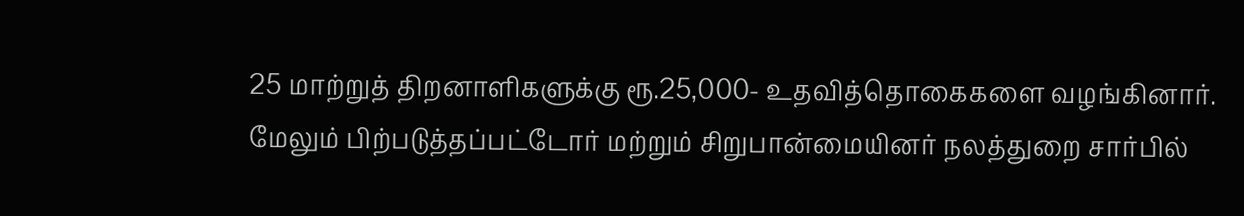25 மாற்றுத் திறனாளிகளுக்கு ரூ.25,000- உதவித்தொகைகளை வழங்கினார்.
மேலும் பிற்படுத்தப்பட்டோர் மற்றும் சிறுபான்மையினர் நலத்துறை சார்பில்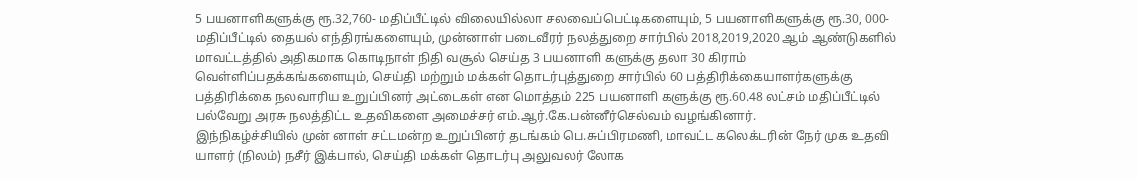5 பயனாளிகளுக்கு ரூ.32,760- மதிப்பீட்டில் விலையில்லா சலவைப்பெட்டிகளையும், 5 பயனாளிகளுக்கு ரூ.30, 000- மதிப்பீட்டில் தையல் எந்திரங்களையும், முன்னாள் படைவீரர் நலத்துறை சார்பில் 2018,2019,2020 ஆம் ஆண்டுகளில் மாவட்டத்தில் அதிகமாக கொடிநாள் நிதி வசூல் செய்த 3 பயனாளி களுக்கு தலா 30 கிராம் வெள்ளிப்பதக்கங்களையும், செய்தி மற்றும் மக்கள் தொடர்புத்துறை சார்பில் 60 பத்திரிக்கையாளர்களுக்கு பத்திரிக்கை நலவாரிய உறுப்பினர் அட்டைகள் என மொத்தம் 225 பயனாளி களுக்கு ரூ.60.48 லட்சம் மதிப்பீட்டில் பல்வேறு அரசு நலத்திட்ட உதவிகளை அமைச்சர் எம்.ஆர்.கே.பன்னீர்செல்வம் வழங்கினார்.
இந்நிகழ்ச்சியில் முன் னாள் சட்டமன்ற உறுப்பினர் தடங்கம் பெ.சுப்பிரமணி, மாவட்ட கலெக்டரின் நேர் முக உதவி யாளர் (நிலம்) நசீர் இக்பால், செய்தி மக்கள் தொடர்பு அலுவலர் லோக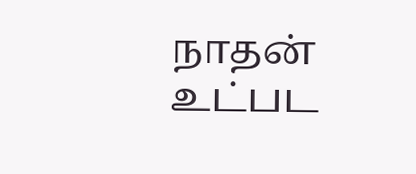நாதன் உட்பட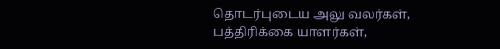தொடர்புடைய அலு வலர்கள், பத்திரிக்கை யாளர்கள்,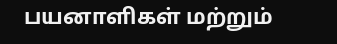பயனாளிகள் மற்றும்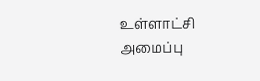உள்ளாட்சி அமைப்பு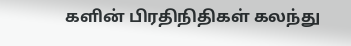களின் பிரதிநிதிகள் கலந்து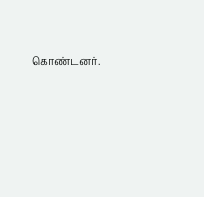கொண்டனர்.